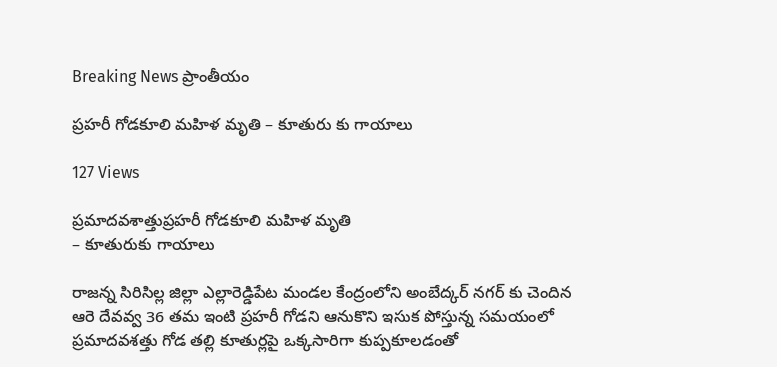Breaking News ప్రాంతీయం

ప్రహరీ గోడకూలి మహిళ మృతి – కూతురు కు గాయాలు

127 Views

ప్రమాదవశాత్తుప్రహరీ గోడకూలి మహిళ మృతి
– కూతురుకు గాయాలు

రాజన్న సిరిసిల్ల జిల్లా ఎల్లారెడ్డిపేట మండల కేంద్రంలోని అంబేద్కర్ నగర్ కు చెందిన ఆరె దేవవ్వ 36 తమ ఇంటి ప్రహరీ గోడని ఆనుకొని ఇసుక పోస్తున్న సమయంలో ప్రమాదవశత్తు గోడ తల్లి కూతుర్లపై ఒక్కసారిగా కుప్పకూలడంతో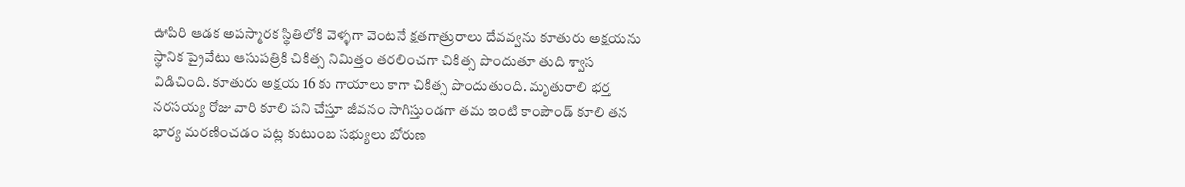ఊపిరి ఆడక అపస్మారక స్థితిలోకి వెళ్ళగా వెంటనే క్షతగాత్రురాలు దేవవ్వను కూతురు అక్షయను స్థానిక ప్రైవేటు ఆసుపత్రికి చికిత్స నిమిత్తం తరలించగా చికిత్స పొందుతూ తుది శ్వాస విడిచింది. కూతురు అక్షయ 16 కు గాయాలు కాగా చికిత్స పొందుతుంది. మృతురాలి భర్త నరసయ్య రోజు వారి కూలి పని చేస్తూ జీవనం సాగిస్తుండగా తమ ఇంటి కాంపౌండ్ కూలి తన భార్య మరణించడం పట్ల కుటుంబ సభ్యులు బోరుణ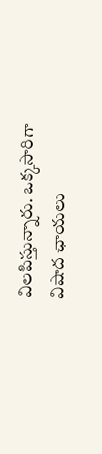విలపిస్తున్నారు. ఒక్కసారిగా విషాద ఛాయలు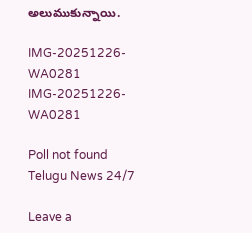అలుముకున్నాయి.

IMG-20251226-WA0281
IMG-20251226-WA0281

Poll not found
Telugu News 24/7

Leave a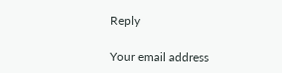Reply

Your email address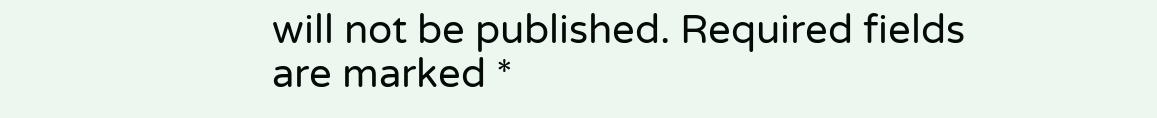will not be published. Required fields are marked *